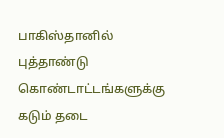பாகிஸ்தானில் புத்தாண்டு கொண்டாட்டங்களுக்கு கடும் தடை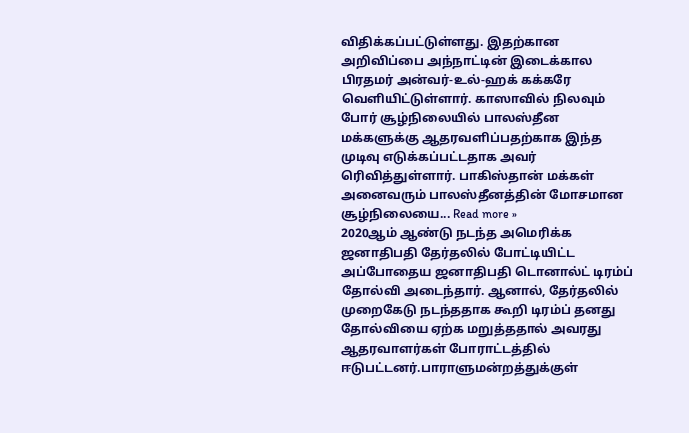விதிக்கப்பட்டுள்ளது. இதற்கான அறிவிப்பை அந்நாட்டின் இடைக்கால பிரதமர் அன்வர்-உல்-ஹக் கக்கரே வெளியிட்டுள்ளார். காஸாவில் நிலவும் போர் சூழ்நிலையில் பாலஸ்தீன மக்களுக்கு ஆதரவளிப்பதற்காக இந்த முடிவு எடுக்கப்பட்டதாக அவர் ரெிவித்துள்ளார். பாகிஸ்தான் மக்கள் அனைவரும் பாலஸ்தீனத்தின் மோசமான சூழ்நிலையை... Read more »
2020ஆம் ஆண்டு நடந்த அமெரிக்க ஜனாதிபதி தேர்தலில் போட்டியிட்ட அப்போதைய ஜனாதிபதி டொனால்ட் டிரம்ப் தோல்வி அடைந்தார். ஆனால், தேர்தலில் முறைகேடு நடந்ததாக கூறி டிரம்ப் தனது தோல்வியை ஏற்க மறுத்ததால் அவரது ஆதரவாளர்கள் போராட்டத்தில் ஈடுபட்டனர்.பாராளுமன்றத்துக்குள்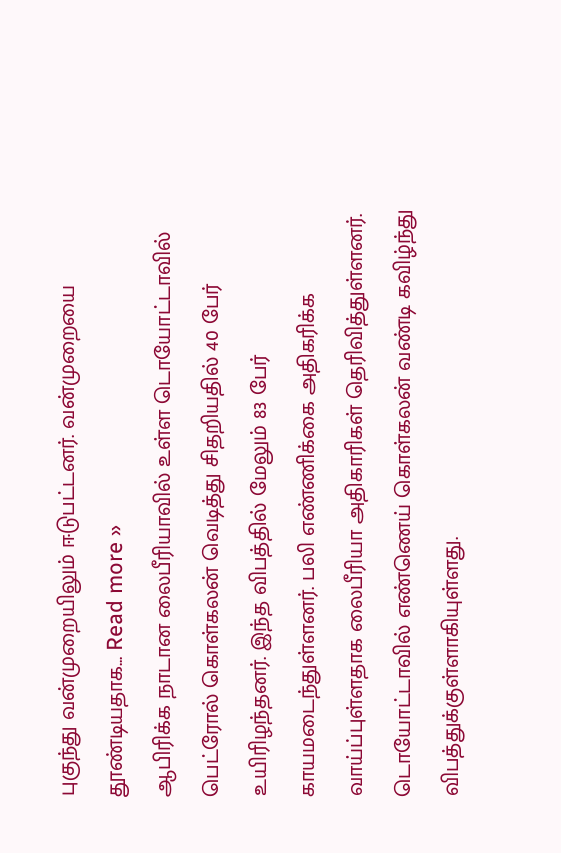புகுந்து வன்முறையிலும் ஈடுபட்டனர். வன்முறையை தூண்டியதாக... Read more »
ஆபிரிக்க நாடான லைபீரியாவில் உள்ள டொயோட்டாவில் பெட்ரோல் கொள்கலன் வெடித்து சிதறியதில் 40 பேர் உயிரிழந்தனர். இந்த விபத்தில் மேலும் 83 பேர் காயமடைந்துள்ளனர். பலி எண்ணிக்கை அதிகரிக்க வாய்ப்புள்ளதாக லைபீரியா அதிகாரிகள் தெரிவித்துள்ளனர். டொயோட்டாவில் எண்ணெய் கொள்கலன் வண்டி கவிழ்ந்து விபத்துக்குள்ளாகியுள்ளது.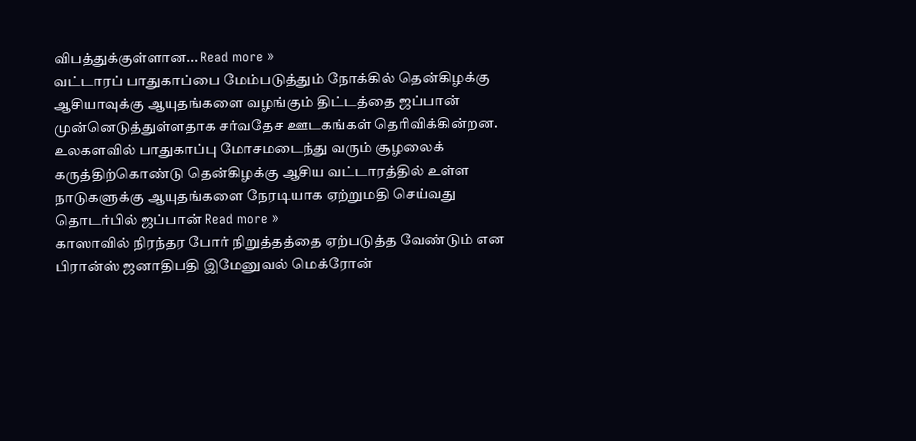விபத்துக்குள்ளான... Read more »
வட்டாரப் பாதுகாப்பை மேம்படுத்தும் நோக்கில் தென்கிழக்கு ஆசியாவுக்கு ஆயுதங்களை வழங்கும் திட்டத்தை ஜப்பான் முன்னெடுத்துள்ளதாக சர்வதேச ஊடகங்கள் தெரிவிக்கின்றன. உலகளவில் பாதுகாப்பு மோசமடைந்து வரும் சூழலைக் கருத்திற்கொண்டு தென்கிழக்கு ஆசிய வட்டாரத்தில் உள்ள நாடுகளுக்கு ஆயுதங்களை நேரடியாக ஏற்றுமதி செய்வது தொடர்பில் ஜப்பான் Read more »
காஸாவில் நிரந்தர போர் நிறுத்தத்தை ஏற்படுத்த வேண்டும் என பிரான்ஸ் ஜனாதிபதி இமேனுவல் மெக்ரோன்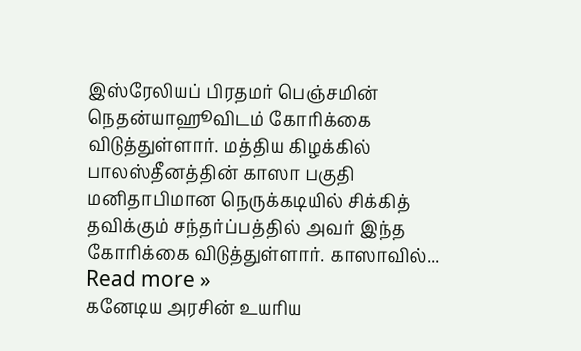இஸ்ரேலியப் பிரதமர் பெஞ்சமின் நெதன்யாஹூவிடம் கோரிக்கை விடுத்துள்ளார். மத்திய கிழக்கில் பாலஸ்தீனத்தின் காஸா பகுதி மனிதாபிமான நெருக்கடியில் சிக்கித் தவிக்கும் சந்தர்ப்பத்தில் அவர் இந்த கோரிக்கை விடுத்துள்ளார். காஸாவில்... Read more »
கனேடிய அரசின் உயரிய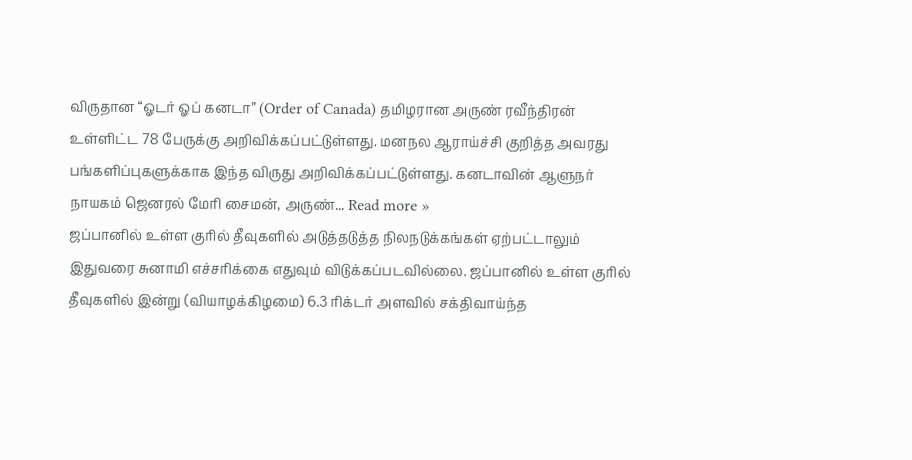விருதான “ஓடர் ஓப் கனடா” (Order of Canada) தமிழரான அருண் ரவீந்திரன் உள்ளிட்ட 78 பேருக்கு அறிவிக்கப்பட்டுள்ளது. மனநல ஆராய்ச்சி குறித்த அவரது பங்களிப்புகளுக்காக இந்த விருது அறிவிக்கப்பட்டுள்ளது. கனடாவின் ஆளுநர் நாயகம் ஜெனரல் மேரி சைமன், அருண்... Read more »
ஜப்பானில் உள்ள குரில் தீவுகளில் அடுத்தடுத்த நிலநடுக்கங்கள் ஏற்பட்டாலும் இதுவரை சுனாமி எச்சரிக்கை எதுவும் விடுக்கப்படவில்லை. ஜப்பானில் உள்ள குரில் தீவுகளில் இன்று (வியாழக்கிழமை) 6.3 ரிக்டர் அளவில் சக்திவாய்ந்த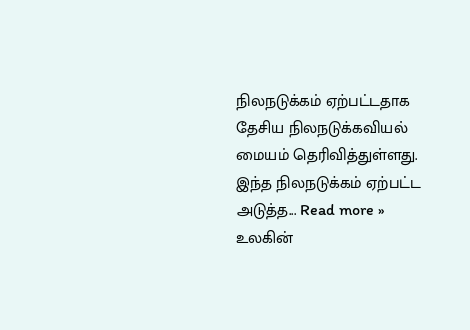நிலநடுக்கம் ஏற்பட்டதாக தேசிய நிலநடுக்கவியல் மையம் தெரிவித்துள்ளது. இந்த நிலநடுக்கம் ஏற்பட்ட அடுத்த... Read more »
உலகின்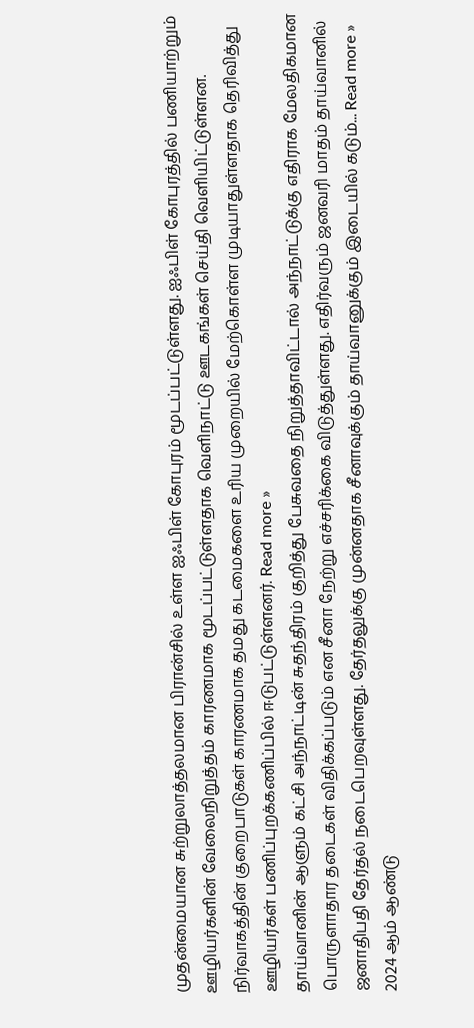முதன்மையான சுற்றுலாத்தலமான பிரான்சில் உள்ள ஐஃபிள் கோபுரம் மூடப்பட்டுள்ளது. ஐஃபிள் கோபுரத்தில் பணியாற்றும் ஊழியர்களின் வேலைநிறுத்தம் காரணமாக மூடப்பட்டுள்ளதாக வெளிநாட்டு ஊடகங்கள் செய்தி வெளியிட்டுள்ளன. நிர்வாகத்தின் குறைபாடுகள் காரணமாக தமது கடமைகளை உரிய முறையில் மேற்கொள்ள முடியாதுள்ளதாக தெரிவித்து ஊழியர்கள் பணிப்புறக்கணிப்பில் ஈடுபட்டுள்ளனர். Read more »
தாய்வானின் ஆளும் கட்சி அந்நாட்டின் சுதந்திரம் குறித்து பேசுவதை நிறுத்தாவிட்டால் அந்நாட்டுக்கு எதிராக மேலதிகமான பொருளாதார தடைகள் விதிக்கப்படும் என சீனா நேற்று எச்சரிக்கை விடுத்துள்ளது. எதிர்வரும் ஜனவரி மாதம் தாய்வானில் ஜனாதிபதி தேர்தல் நடைபெறவுள்ளது. தேர்தலுக்கு முன்னதாக சீனாவுக்கும் தாய்வானுக்கும் இடையில் கடும்... Read more »
2024 ஆம் ஆண்டு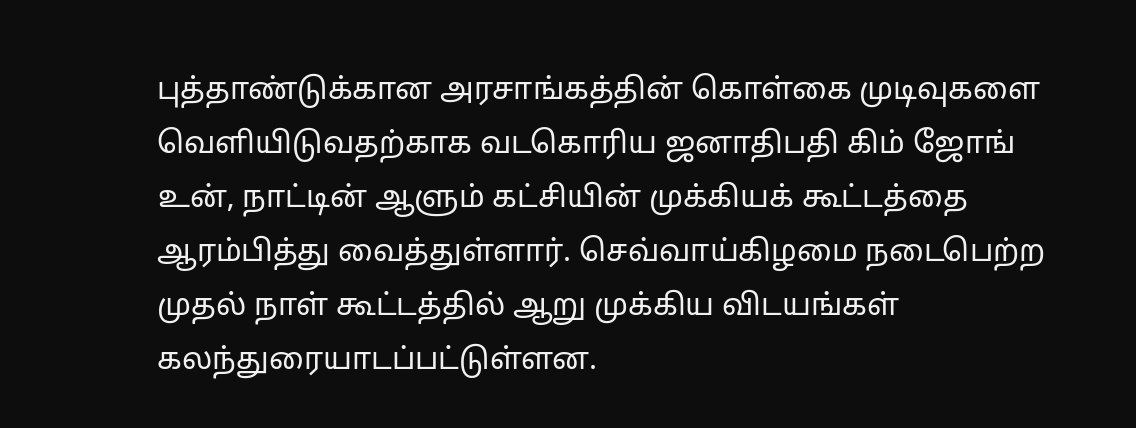புத்தாண்டுக்கான அரசாங்கத்தின் கொள்கை முடிவுகளை வெளியிடுவதற்காக வடகொரிய ஜனாதிபதி கிம் ஜோங் உன், நாட்டின் ஆளும் கட்சியின் முக்கியக் கூட்டத்தை ஆரம்பித்து வைத்துள்ளார். செவ்வாய்கிழமை நடைபெற்ற முதல் நாள் கூட்டத்தில் ஆறு முக்கிய விடயங்கள் கலந்துரையாடப்பட்டுள்ளன.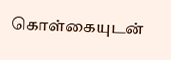கொள்கையுடன்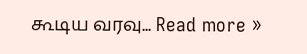கூடிய வரவு... Read more »